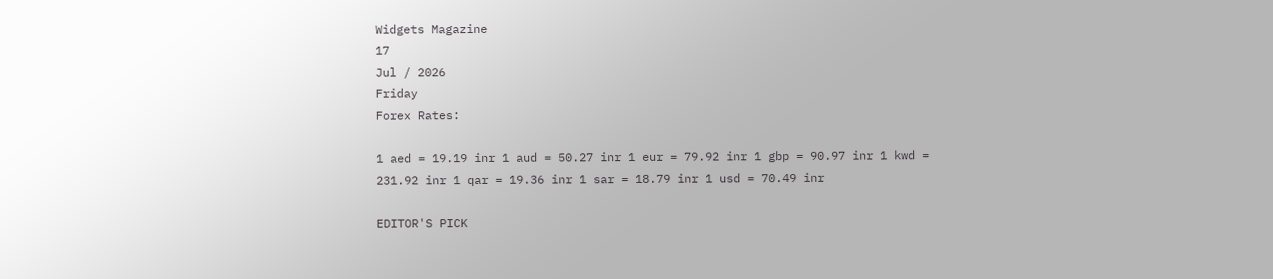Widgets Magazine
17
Jul / 2026
Friday
Forex Rates:

1 aed = 19.19 inr 1 aud = 50.27 inr 1 eur = 79.92 inr 1 gbp = 90.97 inr 1 kwd = 231.92 inr 1 qar = 19.36 inr 1 sar = 18.79 inr 1 usd = 70.49 inr

EDITOR'S PICK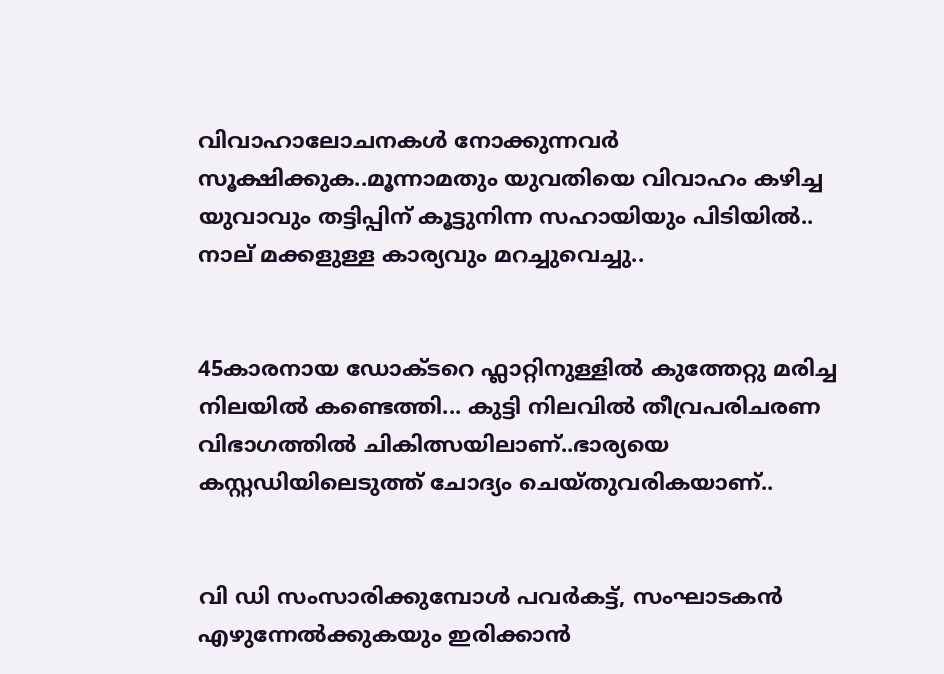വിവാഹാലോചനകൾ നോക്കുന്നവർ സൂക്ഷിക്കുക..മൂന്നാമതും യുവതിയെ വിവാഹം കഴിച്ച യുവാവും തട്ടിപ്പിന് കൂട്ടുനിന്ന സഹായിയും പിടിയില്‍.. നാല് മക്കളുള്ള കാര്യവും മറച്ചുവെച്ചു..


45കാരനായ ഡോക്ടറെ ഫ്ലാറ്റിനുള്ളിൽ കുത്തേറ്റു മരിച്ച നിലയിൽ കണ്ടെത്തി... കുട്ടി നിലവിൽ തീവ്രപരിചരണ വിഭാഗത്തിൽ ചികിത്സയിലാണ്..ഭാര്യയെ കസ്റ്റഡിയിലെടുത്ത് ചോദ്യം ചെയ്തുവരികയാണ്..


വി ഡി സംസാരിക്കുമ്പോൾ പവര്‍കട്ട്, സംഘാടകന്‍ എഴുന്നേല്‍ക്കുകയും ഇരിക്കാന്‍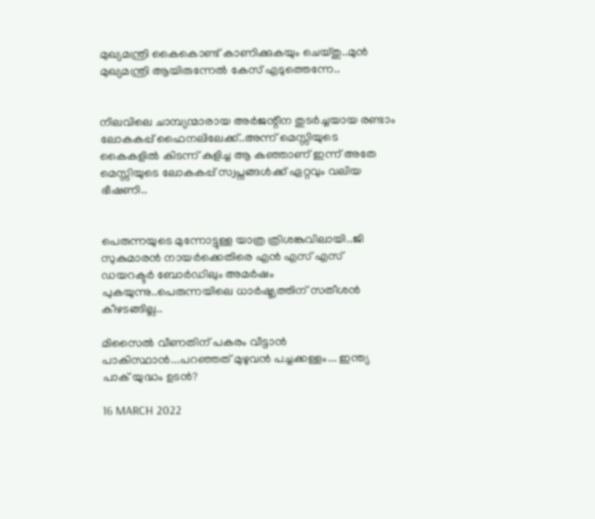മുഖ്യമന്ത്രി കൈകൊണ്ട് കാണിക്കുകയും ചെയ്തു..മുൻ മുഖ്യമന്ത്രി ആയിരുന്നേൽ കേസ് എടുത്തെന്നേ..


നിലവിലെ ചാമ്പ്യന്മാരായ അര്‍ജന്റീന തുടര്‍ച്ചയായ രണ്ടാം ലോകകപ്പ് ഫൈനലിലേക്ക്..അന്ന് മെസ്സിയുടെ കൈകളില്‍ കിടന്ന് കുളിച്ച ആ കുഞ്ഞാണ് ഇന്ന് അതേ മെസ്സിയുടെ ലോകകപ്പ് സ്വപ്നങ്ങള്‍ക്ക് ഏറ്റവും വലിയ ഭീഷണി..


പെരുന്നയുടെ മുന്നോട്ടുള്ള യാത്ര ത്രിശങ്കുവിലായി..ജി സുകുമാരൻ നായർക്കെതിരെ എൻ എസ് എസ് ഡയറക്ടർ ബോർഡിലും അമർഷം പുകയുന്നു..പെരുന്നയിലെ ധാർഷ്ട്യത്തിന് സതീശൻ കീഴടങ്ങില്ല..

മിസൈൽ വീണതിന് പകരം വീട്ടാൻ പാകിസ്ഥാൻ...പറഞ്ഞത് മുഴുവൻ പച്ചക്കള്ളം... ഇന്ത്യ പാക് യുദ്ധം ഉടൻ?

16 MARCH 2022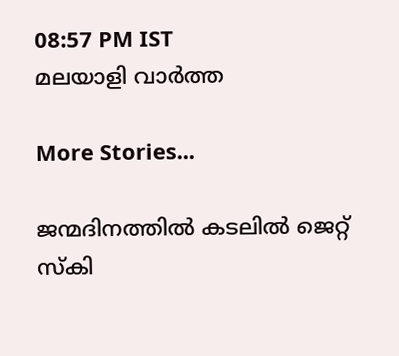08:57 PM IST
മലയാളി വാര്‍ത്ത

More Stories...

ജന്മദിനത്തില്‍ കടലില്‍ ജെറ്റ് സ്‌കി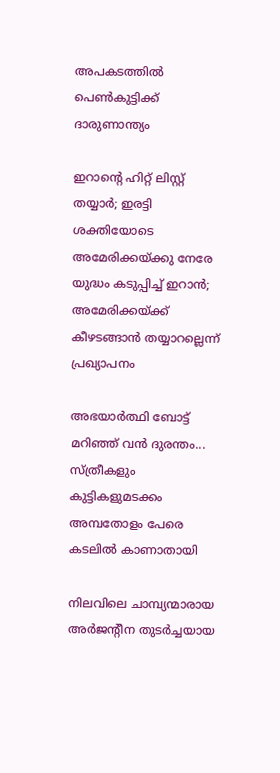അപകടത്തില്‍ പെണ്‍കുട്ടിക്ക് ദാരുണാന്ത്യം

ഇറാന്റെ ഹിറ്റ് ലിസ്റ്റ് തയ്യാർ; ഇരട്ടി ശക്തിയോടെ അമേരിക്കയ്ക്കു നേരേ യുദ്ധം കടുപ്പിച്ച് ഇറാൻ; അമേരിക്കയ്ക്ക് കീഴടങ്ങാന്‍ തയ്യാറല്ലെന്ന് പ്രഖ്യാപനം

അഭയാർത്ഥി ബോട്ട് മറിഞ്ഞ് വൻ ദുരന്തം... സ്ത്രീകളും കുട്ടികളുമടക്കം അമ്പതോളം പേരെ കടലിൽ കാണാതായി

നിലവിലെ ചാമ്പ്യന്മാരായ അര്‍ജന്റീന തുടര്‍ച്ചയായ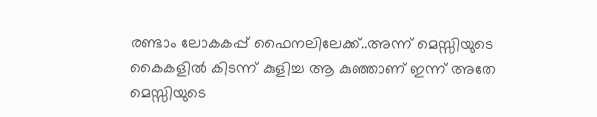രണ്ടാം ലോകകപ്പ് ഫൈനലിലേക്ക്..അന്ന് മെസ്സിയുടെ കൈകളില്‍ കിടന്ന് കുളിച്ച ആ കുഞ്ഞാണ് ഇന്ന് അതേ മെസ്സിയുടെ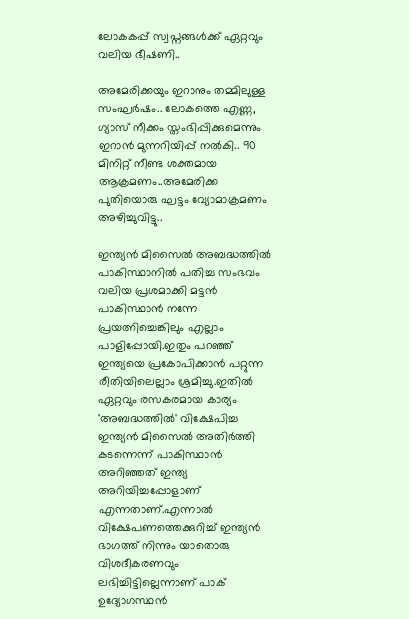ലോകകപ്പ് സ്വപ്നങ്ങള്‍ക്ക് ഏറ്റവും വലിയ ഭീഷണി..

അമേരിക്കയും ഇറാനും തമ്മിലുള്ള സംഘർഷം.. ലോകത്തെ എണ്ണ, ഗ്യാസ് നീക്കം സ്തംഭിപ്പിക്കുമെന്നും ഇറാൻ മുന്നറിയിപ്പ് നൽകി.. 90 മിനിറ്റ് നീണ്ട ശക്തമായ ആക്രമണം..അമേരിക്ക പുതിയൊരു ഘട്ടം വ്യോമാക്രമണം അഴിച്ചുവിട്ടു..

ഇന്ത്യൻ മിസൈൽ അബദ്ധത്തിൽ പാകിസ്ഥാനിൽ പതിച്ച സംഭവം വലിയ പ്രശമാക്കി മട്ടൻ പാകിസ്ഥാൻ നന്നേ പ്രയത്നിച്ചെങ്കിലും എല്ലാം പാളിപ്പോയി.ഇതും പറഞ്ഞ് ഇന്ത്യയെ പ്രകോപിക്കാൻ പറ്റുന്ന രീതിയിലെല്ലാം ശ്രമിച്ചു.ഇതിൽ ഏറ്റവും രസകരമായ കാര്യം 'അബദ്ധത്തിൽ' വിക്ഷേപിച്ച ഇന്ത്യൻ മിസൈൽ അതിർത്തി കടന്നെന്ന് പാകിസ്ഥാൻ അറിഞ്ഞത് ഇന്ത്യ അറിയിച്ചപ്പോളാണ് എന്നതാണ്.എന്നാൽ വിക്ഷേപണത്തെക്കുറിച്ച് ഇന്ത്യൻ ഭാഗത്ത് നിന്നും യാതൊരു വിശദീകരണവും ലഭിച്ചിട്ടില്ലെന്നാണ് പാക് ഉദ്യോഗസ്ഥൻ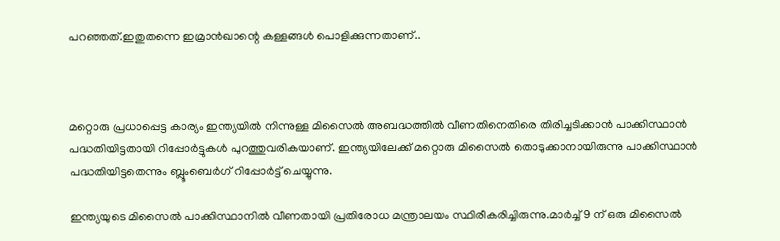പറഞ്ഞത്.ഇതുതന്നെ ഇമ്രാൻഖാന്റെ കള്ളങ്ങൾ പൊളിക്കുന്നതാണ്..



മറ്റൊരു പ്രധാപ്പെട്ട കാര്യം ഇന്ത്യയിൽ നിന്നുള്ള മിസൈൽ അബദ്ധത്തിൽ വീണതിനെതിരെ തിരിച്ചടിക്കാൻ പാക്കിസ്ഥാൻ പദ്ധതിയിട്ടതായി റിപ്പോർട്ടുകൾ പുറത്തുവരികയാണ്. ഇന്ത്യയിലേക്ക് മറ്റൊരു മിസൈൽ തൊടുക്കാനായിരുന്നു പാക്കിസ്ഥാൻ പദ്ധതിയിട്ടതെന്നും ബ്ലൂംബെർഗ് റിപ്പോർട്ട് ചെയ്യുന്നു.

ഇന്ത്യയുടെ മിസൈൽ പാക്കിസ്ഥാനിൽ വീണതായി പ്രതിരോധ മന്ത്രാലയം സ്ഥിരീകരിച്ചിരുന്നു.മാർച്ച് 9 ന് ഒരു മിസൈൽ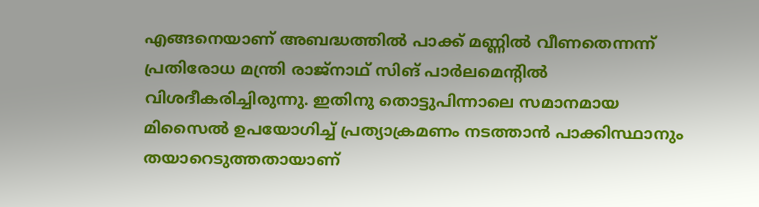എങ്ങനെയാണ് അബദ്ധത്തിൽ പാക്ക് മണ്ണിൽ വീണതെന്നന്ന് പ്രതിരോധ മന്ത്രി രാജ്‌നാഥ് സിങ് പാർലമെന്റിൽ വിശദീകരിച്ചിരുന്നു. ഇതിനു തൊട്ടുപിന്നാലെ സമാനമായ മിസൈൽ ഉപയോഗിച്ച് പ്രത്യാക്രമണം നടത്താൻ പാക്കിസ്ഥാനും തയാറെടുത്തതായാണ്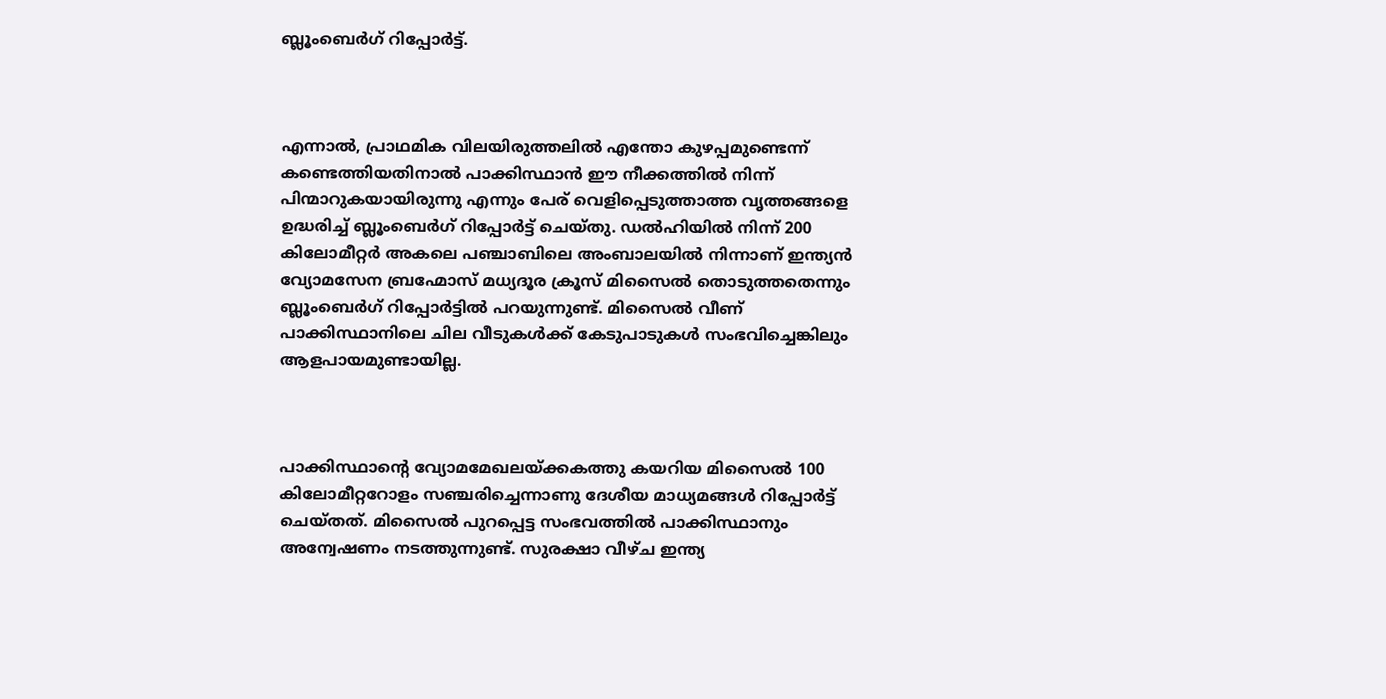ബ്ലൂംബെർഗ് റിപ്പോർട്ട്.



എന്നാൽ, പ്രാഥമിക വിലയിരുത്തലിൽ എന്തോ കുഴപ്പമുണ്ടെന്ന് കണ്ടെത്തിയതിനാൽ പാക്കിസ്ഥാൻ ഈ നീക്കത്തിൽ നിന്ന് പിന്മാറുകയായിരുന്നു എന്നും പേര് വെളിപ്പെടുത്താത്ത വൃത്തങ്ങളെ ഉദ്ധരിച്ച് ബ്ലൂംബെർഗ് റിപ്പോർട്ട് ചെയ്തു. ഡൽഹിയിൽ നിന്ന് 200 കിലോമീറ്റർ അകലെ പഞ്ചാബിലെ അംബാലയിൽ നിന്നാണ് ഇന്ത്യൻ വ്യോമസേന ബ്രഹ്മോസ് മധ്യദൂര ക്രൂസ് മിസൈൽ തൊടുത്തതെന്നും ബ്ലൂംബെർഗ് റിപ്പോർട്ടിൽ പറയുന്നുണ്ട്. മിസൈൽ വീണ് പാക്കിസ്ഥാനിലെ ചില വീടുകൾക്ക് കേടുപാടുകൾ സംഭവിച്ചെങ്കിലും ആളപായമുണ്ടായില്ല.



പാക്കിസ്ഥാന്റെ വ്യോമമേഖലയ്ക്കകത്തു കയറിയ മിസൈൽ 100 കിലോമീറ്ററോളം സഞ്ചരിച്ചെന്നാണു ദേശീയ മാധ്യമങ്ങൾ റിപ്പോർട്ട് ചെയ്തത്. മിസൈൽ പുറപ്പെട്ട സംഭവത്തിൽ പാക്കിസ്ഥാനും അന്വേഷണം നടത്തുന്നുണ്ട്. സുരക്ഷാ വീഴ്ച ഇന്ത്യ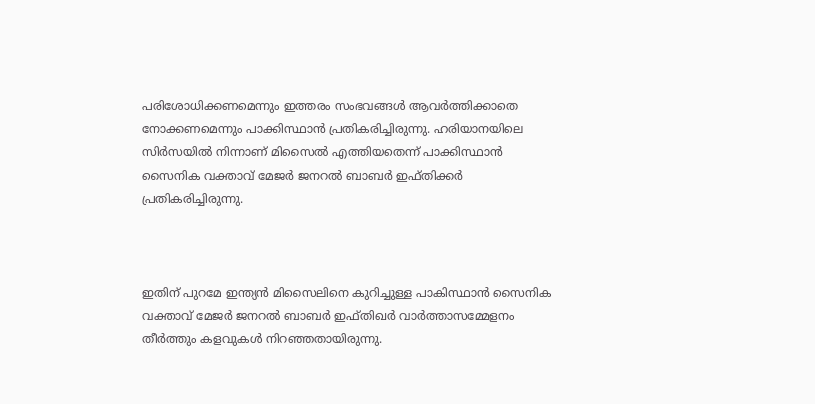പരിശോധിക്കണമെന്നും ഇത്തരം സംഭവങ്ങൾ ആവർത്തിക്കാതെ നോക്കണമെന്നും പാക്കിസ്ഥാൻ പ്രതികരിച്ചിരുന്നു. ഹരിയാനയിലെ സിർസയിൽ നിന്നാണ് മിസൈൽ എത്തിയതെന്ന് പാക്കിസ്ഥാൻ സൈനിക വക്താവ് മേജർ ജനറൽ ബാബർ ഇഫ്തിക്കര്‍ പ്രതികരിച്ചിരുന്നു.



ഇതിന് പുറമേ ഇന്ത്യൻ മിസൈലിനെ കുറിച്ചുള്ള പാകിസ്ഥാൻ സൈനിക വക്താവ് മേജർ ജനറൽ ബാബർ ഇഫ്തിഖർ വാർത്താസമ്മേളനം തീർത്തും കളവുകൾ നിറഞ്ഞതായിരുന്നു.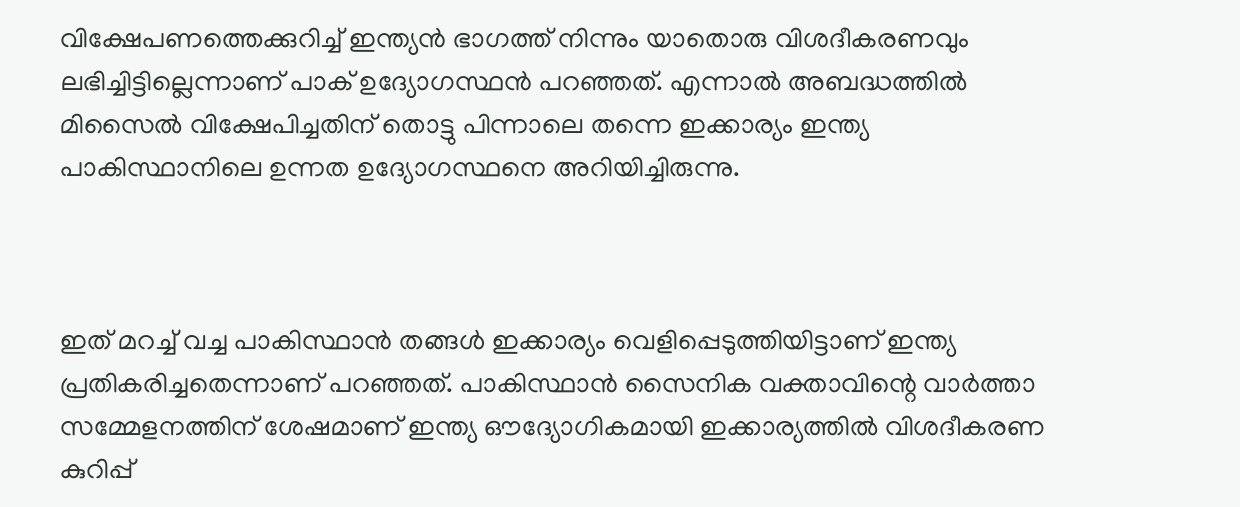വിക്ഷേപണത്തെക്കുറിച്ച് ഇന്ത്യൻ ഭാഗത്ത് നിന്നും യാതൊരു വിശദീകരണവും ലഭിച്ചിട്ടില്ലെന്നാണ് പാക് ഉദ്യോഗസ്ഥൻ പറഞ്ഞത്. എന്നാൽ അബദ്ധത്തിൽ മിസൈൽ വിക്ഷേപിച്ചതിന് തൊട്ടു പിന്നാലെ തന്നെ ഇക്കാര്യം ഇന്ത്യ പാകിസ്ഥാനിലെ ഉന്നത ഉദ്യോഗസ്ഥനെ അറിയിച്ചിരുന്നു.



ഇത് മറച്ച് വച്ച പാകിസ്ഥാൻ തങ്ങൾ ഇക്കാര്യം വെളിപ്പെടുത്തിയിട്ടാണ് ഇന്ത്യ പ്രതികരിച്ചതെന്നാണ് പറഞ്ഞത്. പാകിസ്ഥാൻ സൈനിക വക്താവിന്റെ വാർത്താ സമ്മേളനത്തിന് ശേഷമാണ് ഇന്ത്യ ഔദ്യോഗികമായി ഇക്കാര്യത്തിൽ വിശദീകരണ കുറിപ്പ്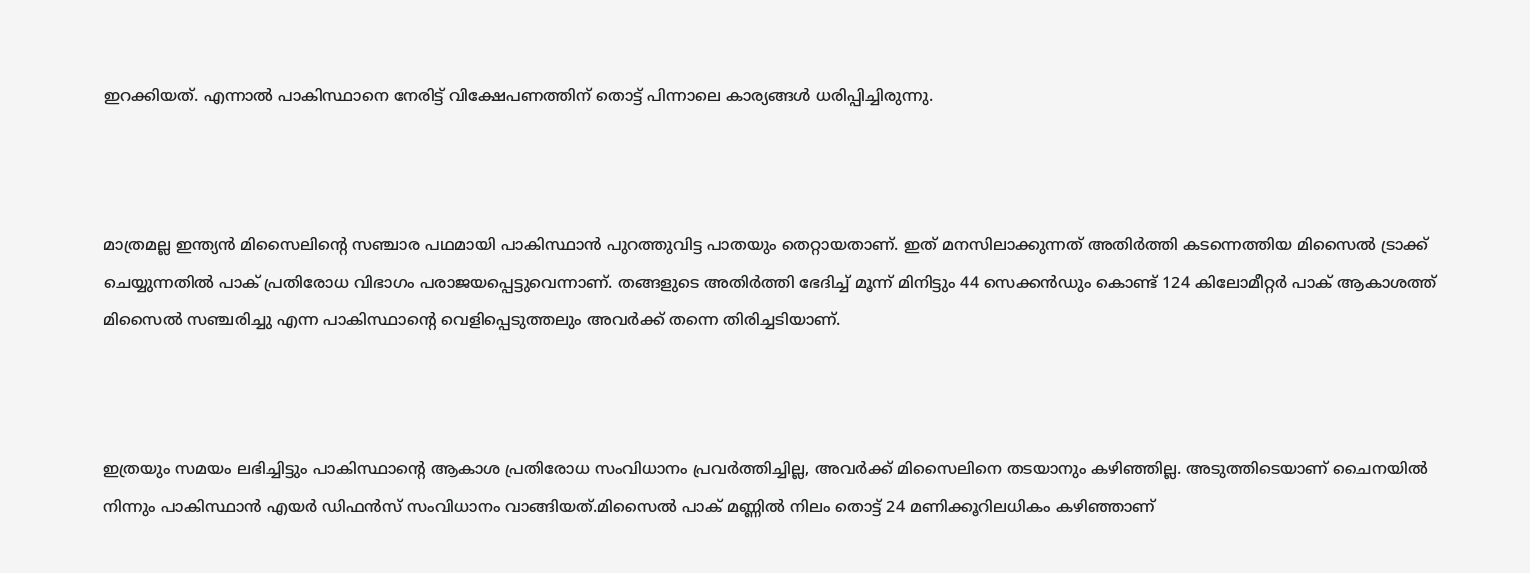ഇറക്കിയത്. എന്നാൽ പാകിസ്ഥാനെ നേരിട്ട് വിക്ഷേപണത്തിന് തൊട്ട് പിന്നാലെ കാര്യങ്ങൾ ധരിപ്പിച്ചിരുന്നു.



മാത്രമല്ല ഇന്ത്യൻ മിസൈലിന്റെ സഞ്ചാര പഥമായി പാകിസ്ഥാൻ പുറത്തുവിട്ട പാതയും തെറ്റായതാണ്. ഇത് മനസിലാക്കുന്നത് അതിർത്തി കടന്നെത്തിയ മിസൈൽ ട്രാക്ക് ചെയ്യുന്നതിൽ പാക് പ്രതിരോധ വിഭാഗം പരാജയപ്പെട്ടുവെന്നാണ്. തങ്ങളുടെ അതിർത്തി ഭേദിച്ച് മൂന്ന് മിനിട്ടും 44 സെക്കൻഡും കൊണ്ട് 124 കിലോമീറ്റർ പാക് ആകാശത്ത് മിസൈൽ സഞ്ചരിച്ചു എന്ന പാകിസ്ഥാന്റെ വെളിപ്പെടുത്തലും അവർക്ക് തന്നെ തിരിച്ചടിയാണ്.



ഇത്രയും സമയം ലഭിച്ചിട്ടും പാകിസ്ഥാന്റെ ആകാശ പ്രതിരോധ സംവിധാനം പ്രവർത്തിച്ചില്ല, അവർക്ക് മിസൈലിനെ തടയാനും കഴിഞ്ഞില്ല. അടുത്തിടെയാണ് ചൈനയിൽ നിന്നും പാകിസ്ഥാൻ എയർ ഡിഫൻസ് സംവിധാനം വാങ്ങിയത്.മിസൈൽ പാക് മണ്ണിൽ നിലം തൊട്ട് 24 മണിക്കൂറിലധികം കഴിഞ്ഞാണ്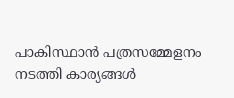പാകിസ്ഥാൻ പത്രസമ്മേളനം നടത്തി കാര്യങ്ങൾ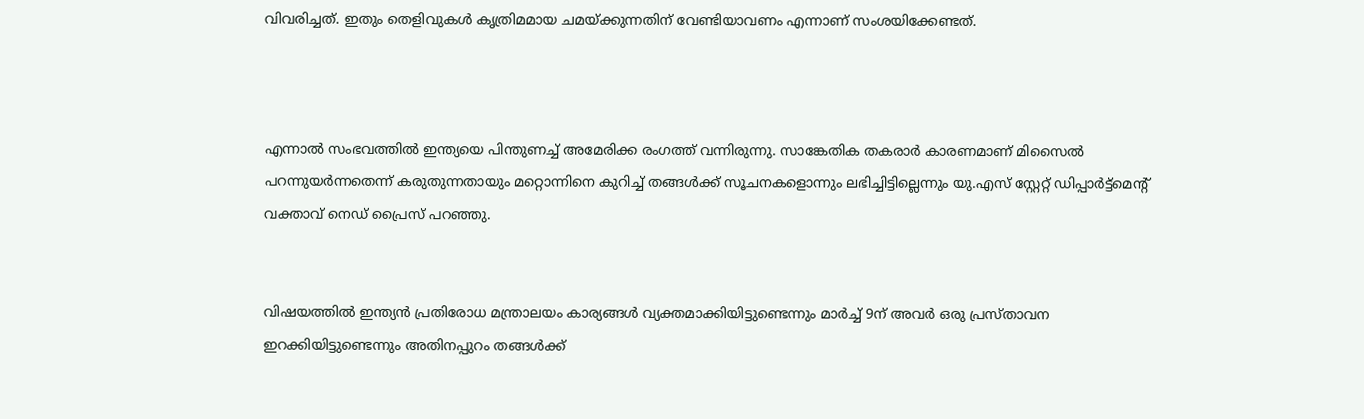വിവരിച്ചത്. ഇതും തെളിവുകൾ കൃത്രിമമായ ചമയ്ക്കുന്നതിന് വേണ്ടിയാവണം എന്നാണ് സംശയിക്കേണ്ടത്.



എന്നാൽ സംഭവത്തിൽ ഇന്ത്യയെ പിന്തുണച്ച് അമേരിക്ക രംഗത്ത് വന്നിരുന്നു. സാങ്കേതിക തകരാർ കാരണമാണ് മിസൈൽ പറന്നുയർന്നതെന്ന് കരുതുന്നതായും മറ്റൊന്നിനെ കുറിച്ച് തങ്ങൾക്ക് സൂചനകളൊന്നും ലഭിച്ചിട്ടില്ലെന്നും യു.എസ് സ്റ്റേറ്റ് ഡിപ്പാർട്ട്‌മെന്റ് വക്താവ് നെഡ് പ്രൈസ് പറഞ്ഞു.


വിഷയത്തിൽ ഇന്ത്യൻ പ്രതിരോധ മന്ത്രാലയം കാര്യങ്ങൾ വ്യക്തമാക്കിയിട്ടുണ്ടെന്നും മാർച്ച് 9ന് അവർ ഒരു പ്രസ്താവന ഇറക്കിയിട്ടുണ്ടെന്നും അതിനപ്പുറം തങ്ങൾക്ക്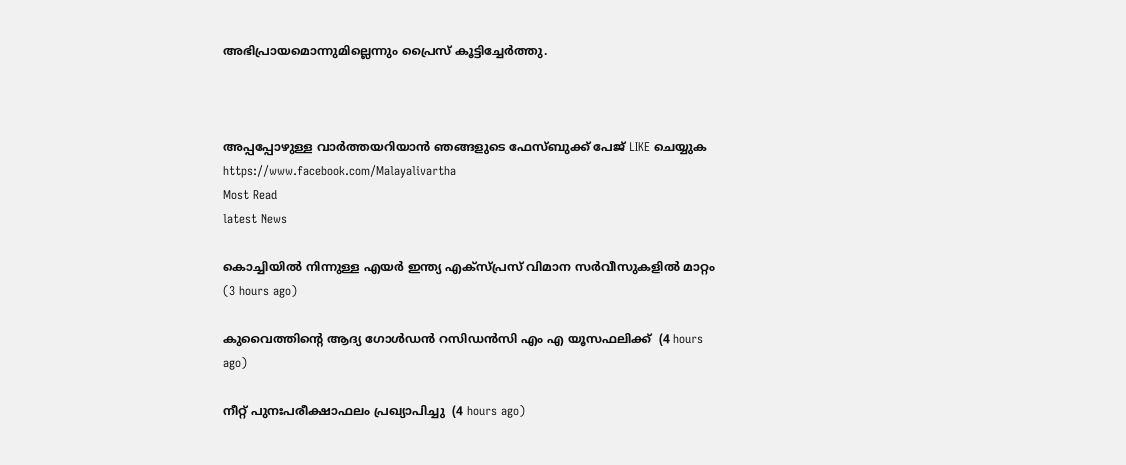അഭിപ്രായമൊന്നുമില്ലെന്നും പ്രൈസ് കൂട്ടിച്ചേർത്തു.



അപ്പപ്പോഴുള്ള വാര്‍ത്തയറിയാന്‍ ഞങ്ങളുടെ ഫേസ്‌ബുക്ക്‌ പേജ് LIKE ചെയ്യുക
https://www.facebook.com/Malayalivartha
Most Read
latest News

കൊച്ചിയില്‍ നിന്നുള്ള എയര്‍ ഇന്ത്യ എക്‌സ്പ്രസ് വിമാന സര്‍വീസുകളില്‍ മാറ്റം  (3 hours ago)

കുവൈത്തിന്റെ ആദ്യ ഗോള്‍ഡന്‍ റസിഡന്‍സി എം എ യൂസഫലിക്ക്  (4 hours ago)

നീറ്റ് പുനഃപരീക്ഷാഫലം പ്രഖ്യാപിച്ചു  (4 hours ago)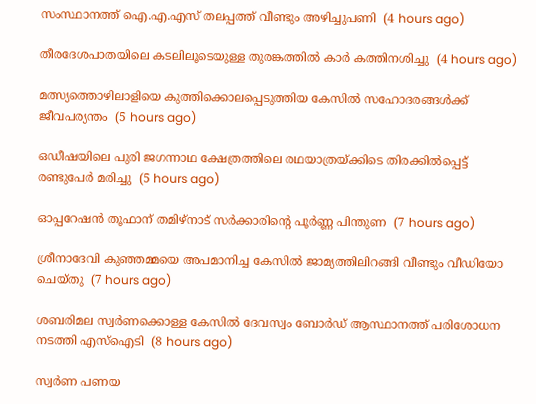സംസ്ഥാനത്ത് ഐ.എ.എസ് തലപ്പത്ത് വീണ്ടും അഴിച്ചുപണി  (4 hours ago)

തീരദേശപാതയിലെ കടലിലൂടെയുള്ള തുരങ്കത്തില്‍ കാര്‍ കത്തിനശിച്ചു  (4 hours ago)

മത്സ്യത്തൊഴിലാളിയെ കുത്തിക്കൊലപ്പെടുത്തിയ കേസില്‍ സഹോദരങ്ങള്‍ക്ക് ജീവപര്യന്തം  (5 hours ago)

ഒഡീഷയിലെ പുരി ജഗന്നാഥ ക്ഷേത്രത്തിലെ രഥയാത്രയ്ക്കിടെ തിരക്കില്‍പ്പെട്ട് രണ്ടുപേര്‍ മരിച്ചു  (5 hours ago)

ഓപ്പറേഷന്‍ തൂഫാന് തമിഴ്‌നാട് സര്‍ക്കാരിന്റെ പൂര്‍ണ്ണ പിന്തുണ  (7 hours ago)

ശ്രീനാദേവി കുഞ്ഞമ്മയെ അപമാനിച്ച കേസില്‍ ജാമ്യത്തിലിറങ്ങി വീണ്ടും വീഡിയോ ചെയ്തു  (7 hours ago)

ശബരിമല സ്വര്‍ണക്കൊള്ള കേസില്‍ ദേവസ്വം ബോര്‍ഡ് ആസ്ഥാനത്ത് പരിശോധന നടത്തി എസ്‌ഐടി  (8 hours ago)

സ്വർണ പണയ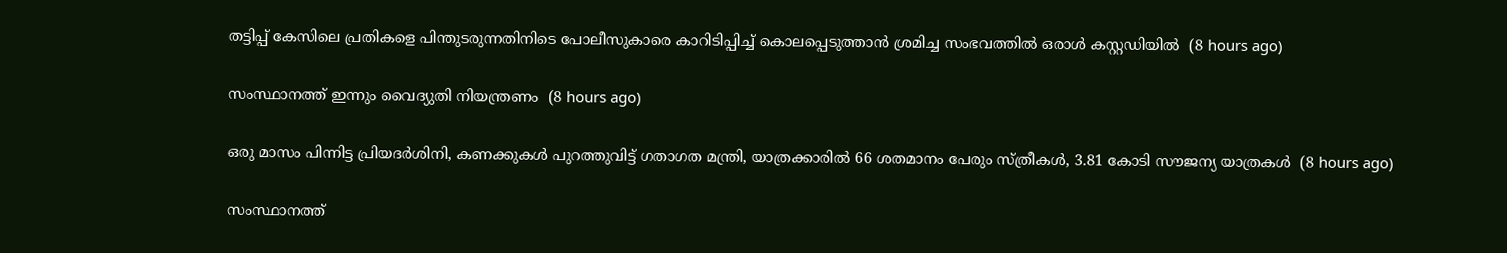തട്ടിപ്പ് കേസിലെ പ്രതികളെ പിന്തുടരുന്നതിനിടെ പോലീസുകാരെ കാറിടിപ്പിച്ച് കൊലപ്പെടുത്താൻ ശ്രമിച്ച സംഭവത്തിൽ ഒരാൾ കസ്റ്റഡിയിൽ  (8 hours ago)

സംസ്ഥാനത്ത് ഇന്നും വൈദ്യുതി നിയന്ത്രണം  (8 hours ago)

ഒരു മാസം പിന്നിട്ട പ്രിയദര്‍ശിനി, കണക്കുകൾ പുറത്തുവിട്ട് ഗതാഗത മന്ത്രി, യാത്രക്കാരിൽ 66 ശതമാനം പേരും സ്ത്രീകൾ, 3.81 കോടി സൗജന്യ യാത്രകൾ  (8 hours ago)

സംസ്ഥാനത്ത്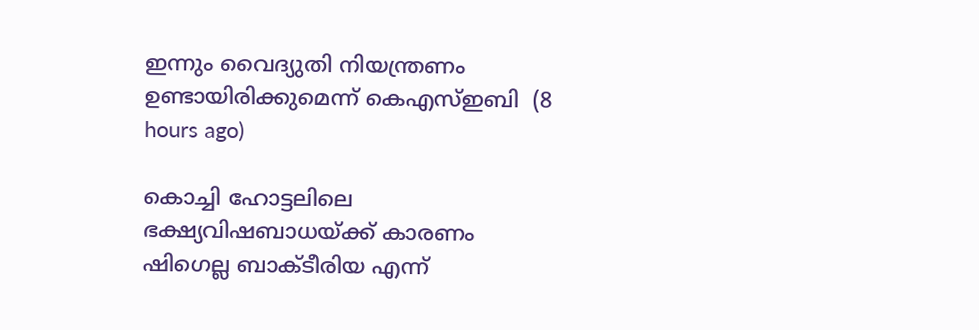ഇന്നും വൈദ്യുതി നിയന്ത്രണം ഉണ്ടായിരിക്കുമെന്ന് കെഎസ്ഇബി  (8 hours ago)

കൊച്ചി ഹോട്ടലിലെ ഭക്ഷ്യവിഷബാധയ്ക്ക് കാരണം ഷിഗെല്ല ബാക്ടീരിയ എന്ന്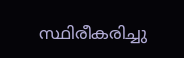സ്ഥിരീകരിച്ചു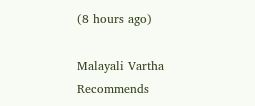(8 hours ago)

Malayali Vartha Recommends